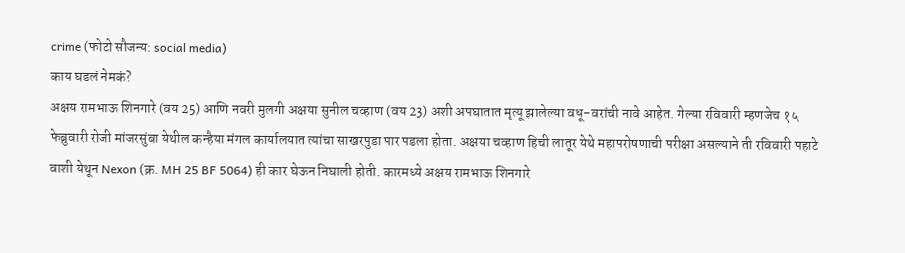crime (फोटो सौजन्य: social media)
काय घडलं नेमकं?
अक्षय रामभाऊ शिनगारे (वय 25) आणि नवरी मुलगी अक्षया सुनील चव्हाण (वय 23) अशी अपघातात मृत्यू झालेल्या वधू-वरांची नावे आहेत. गेल्या रविवारी म्हणजेच १५ फेब्रुवारी रोजी मांजरसुंबा येथील कन्हैया मंगल कार्यालयात त्यांचा साखरपुडा पार पडला होता. अक्षया चव्हाण हिची लातूर येथे महापरोषणाची परीक्षा असल्याने ती रविवारी पहाटे वाशी येथून Nexon (क्र. MH 25 BF 5064) ही कार घेऊन निघाली होती. कारमध्ये अक्षय रामभाऊ शिनगारे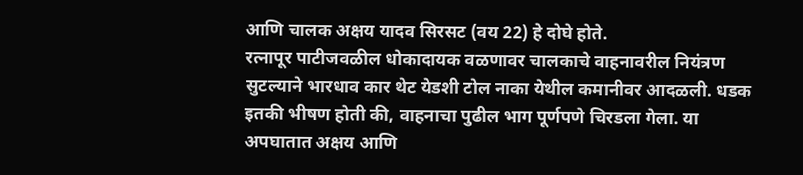आणि चालक अक्षय यादव सिरसट (वय 22) हे दोघे होते.
रत्नापूर पाटीजवळील धोकादायक वळणावर चालकाचे वाहनावरील नियंत्रण सुटल्याने भारधाव कार थेट येडशी टोल नाका येथील कमानीवर आदळली. धडक इतकी भीषण होती की, वाहनाचा पुढील भाग पूर्णपणे चिरडला गेला. या अपघातात अक्षय आणि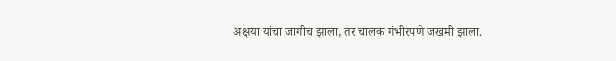अक्षया यांचा जागीच झाला, तर चालक गंभीरपणे जखमी झाला.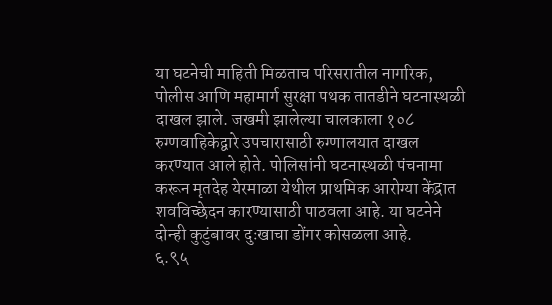या घटनेची माहिती मिळताच परिसरातील नागरिक, पोलीस आणि महामार्ग सुरक्षा पथक तातडीने घटनास्थळी दाखल झाले. जखमी झालेल्या चालकाला १०८ रुग्णवाहिकेद्वारे उपचारासाठी रुग्णालयात दाखल करण्यात आले होते. पोलिसांनी घटनास्थळी पंचनामा करून मृतदेह येरमाळा येथील प्राथमिक आरोग्या केंद्रात शवविच्छेदन कारण्यासाठी पाठवला आहे. या घटनेने दोन्ही कुटुंबावर दुःखाचा डोंगर कोसळला आहे.
६.९५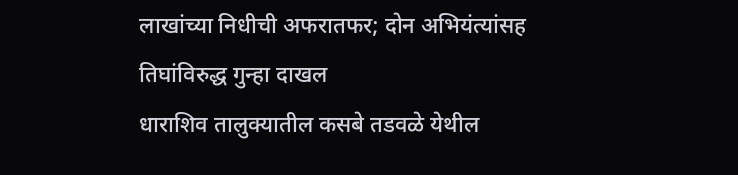लाखांच्या निधीची अफरातफर; दोन अभियंत्यांसह तिघांविरुद्ध गुन्हा दाखल
धाराशिव तालुक्यातील कसबे तडवळे येथील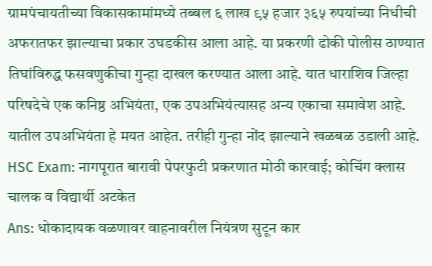ग्रामपंचायतीच्या विकासकामांमध्ये तब्बल ६ लाख ९५ हजार ३६५ रुपयांच्या निधीची अफरातफर झाल्याचा प्रकार उघडकीस आला आहे. या प्रकरणी ढोकी पोलीस ठाण्यात तिघांविरुद्ध फसवणुकीचा गुन्हा दाखल करण्यात आला आहे. यात धाराशिव जिल्हा परिषदेचे एक कनिष्ठ अभियंता, एक उपअभियंत्यासह अन्य एकाचा समावेश आहे. यातील उपअभियंता हे मयत आहेत. तरीही गुन्हा नोंद झाल्याने खळबळ उडाली आहे.
HSC Exam: नागपूरात बारावी पेपरफुटी प्रकरणात मोठी कारवाई; कोचिंग क्लास चालक व विद्यार्थी अटकेत
Ans: धोकादायक वळणावर वाहनावरील नियंत्रण सुटून कार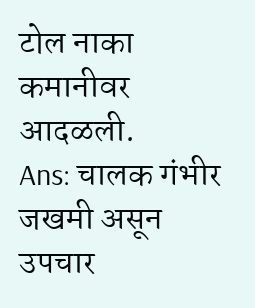टोल नाका कमानीवर आदळली.
Ans: चालक गंभीर जखमी असून उपचार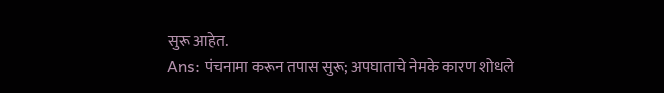सुरू आहेत.
Ans: पंचनामा करून तपास सुरू; अपघाताचे नेमके कारण शोधले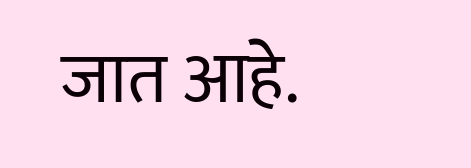जात आहे.